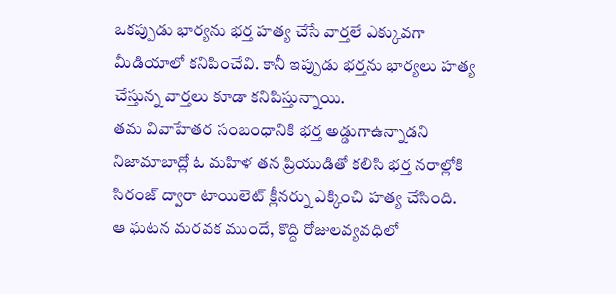ఒకప్పుడు భార్యను భర్త హత్య చేసే వార్తలే ఎక్కువగా మీడియాలో కనిపించేవి. కానీ ఇప్పుడు భర్తను భార్యలు హత్య చేస్తున్న వార్తలు కూడా కనిపిస్తున్నాయి.
తమ వివాహేతర సంబంధానికి భర్త అడ్డుగాఉన్నాడని నిజామాబాద్లో ఓ మహిళ తన ప్రియుడితో కలిసి భర్త నరాల్లోకి సిరంజ్ ద్వారా టాయిలెట్ క్లీనర్ను ఎక్కించి హత్య చేసింది.
ఆ ఘటన మరవక ముందే, కొద్ది రోజులవ్యవధిలో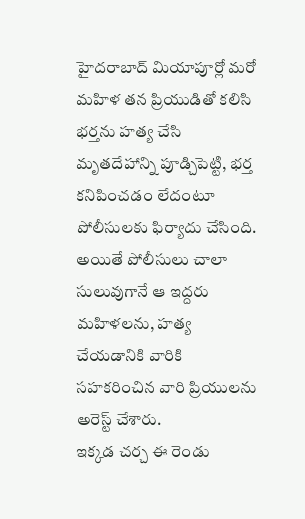హైదరాబాద్ మియాపూర్లో మరో మహిళ తన ప్రియుడితో కలిసి భర్తను హత్య చేసి మృతదేహాన్ని పూడ్చిపెట్టి, భర్త కనిపించడం లేదంటూ పోలీసులకు ఫిర్యాదు చేసింది.
అయితే పోలీసులు చాలా సులువుగానే ఆ ఇద్దరు మహిళలను, హత్య చేయడానికి వారికి సహకరించిన వారి ప్రియులను అరెస్ట్ చేశారు.
ఇక్కడ చర్చ ఈ రెండు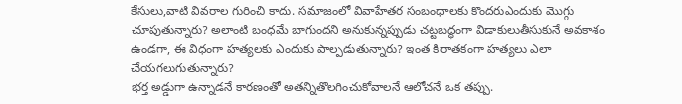కేసులు,వాటి వివరాల గురించి కాదు. సమాజంలో వివాహేతర సంబంధాలకు కొందరుఎందుకు మొగ్గు చూపుతున్నారు? అలాంటి బంధమే బాగుందని అనుకున్నప్పుడు చట్టబద్ధంగా విడాకులుతీసుకునే అవకాశం ఉండగా, ఈ విధంగా హత్యలకు ఎందుకు పాల్పడుతున్నారు? ఇంత కిరాతకంగా హత్యలు ఎలా చేయగలుగుతున్నారు?
భర్త అడ్డుగా ఉన్నాడనే కారణంతో అతన్నితొలగించుకోవాలనే ఆలోచనే ఒక తప్పు.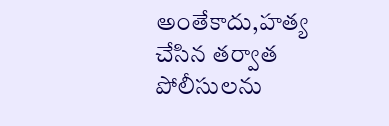అంతేకాదు,హత్య చేసిన తర్వాత పోలీసులను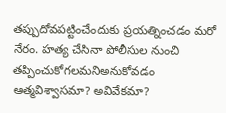తప్పుదోవపట్టించేందుకు ప్రయత్నించడం మరో నేరం. హత్య చేసినా పోలీసుల నుంచి తప్పించుకోగలమనిఅనుకోవడం ఆత్మవిశ్వాసమా? అవివేకమా?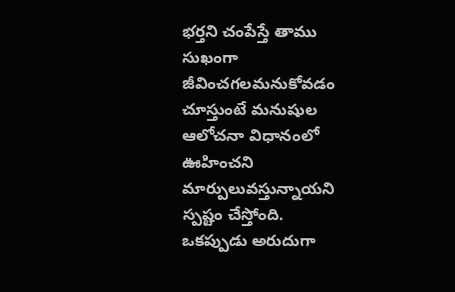భర్తని చంపేస్తే తాము సుఖంగా జీవించగలమనుకోవడం చూస్తుంటే మనుషుల ఆలోచనా విధానంలో ఊహించని మార్పులువస్తున్నాయని స్పష్టం చేస్తోంది.
ఒకప్పుడు అరుదుగా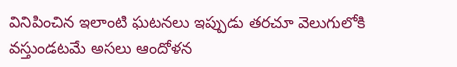వినిపించిన ఇలాంటి ఘటనలు ఇప్పుడు తరచూ వెలుగులోకి వస్తుండటమే అసలు ఆందోళన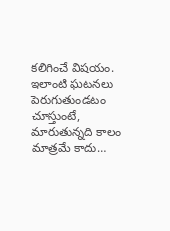కలిగించే విషయం. ఇలాంటి ఘటనలు పెరుగుతుండటం చూస్తుంటే, మారుతున్నది కాలం మాత్రమే కాదు…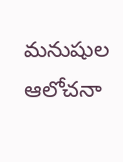మనుషుల ఆలోచనా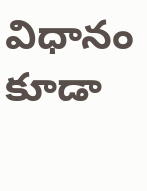విధానం కూడా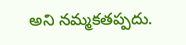అని నమ్మకతప్పదు.